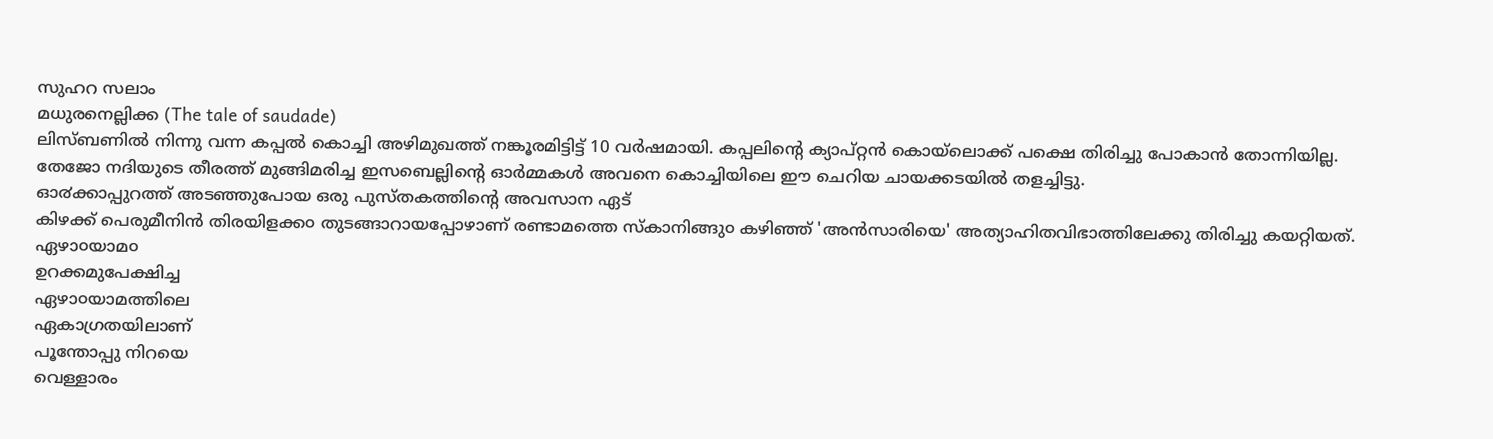സുഹറ സലാം
മധുരനെല്ലിക്ക (The tale of saudade)
ലിസ്ബണിൽ നിന്നു വന്ന കപ്പൽ കൊച്ചി അഴിമുഖത്ത് നങ്കൂരമിട്ടിട്ട് 10 വർഷമായി. കപ്പലിന്റെ ക്യാപ്റ്റൻ കൊയ്ലൊക്ക് പക്ഷെ തിരിച്ചു പോകാൻ തോന്നിയില്ല. തേജോ നദിയുടെ തീരത്ത് മുങ്ങിമരിച്ച ഇസബെല്ലിന്റെ ഓർമ്മകൾ അവനെ കൊച്ചിയിലെ ഈ ചെറിയ ചായക്കടയിൽ തളച്ചിട്ടു.
ഓ൪ക്കാപ്പുറത്ത് അടഞ്ഞുപോയ ഒരു പുസ്തകത്തിന്റെ അവസാന ഏട്
കിഴക്ക് പെരുമീനിൻ തിരയിളക്ക൦ തുടങ്ങാറായപ്പോഴാണ് രണ്ടാമത്തെ സ്കാനിങ്ങു൦ കഴിഞ്ഞ് 'അൻസാരിയെ' അത്യാഹിതവിഭാത്തിലേക്കു തിരിച്ചു കയറ്റിയത്.
ഏഴാ൦യാമ൦
ഉറക്കമുപേക്ഷിച്ച
ഏഴാ൦യാമത്തിലെ
ഏകാഗ്രതയിലാണ്
പൂന്തോപ്പു നിറയെ
വെള്ളാരം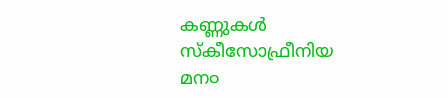കണ്ണുകൾ
സ്കീസോഫ്രീനിയ
മന൦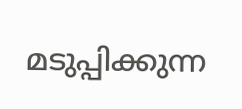മടുപ്പിക്കുന്ന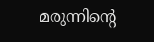മരുന്നിന്റെ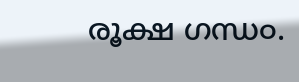രൂക്ഷ ഗന്ധ൦.